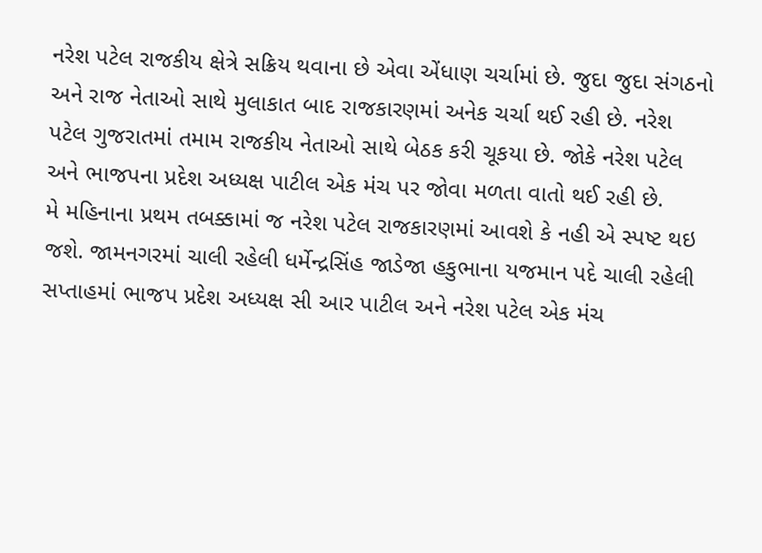નરેશ પટેલ રાજકીય ક્ષેત્રે સક્રિય થવાના છે એવા એંધાણ ચર્ચામાં છે. જુદા જુદા સંગઠનો અને રાજ નેતાઓ સાથે મુલાકાત બાદ રાજકારણમાં અનેક ચર્ચા થઈ રહી છે. નરેશ પટેલ ગુજરાતમાં તમામ રાજકીય નેતાઓ સાથે બેઠક કરી ચૂકયા છે. જોકે નરેશ પટેલ અને ભાજપના પ્રદેશ અધ્યક્ષ પાટીલ એક મંચ પર જોવા મળતા વાતો થઈ રહી છે.
મે મહિનાના પ્રથમ તબક્કામાં જ નરેશ પટેલ રાજકારણમાં આવશે કે નહી એ સ્પષ્ટ થઇ જશે. જામનગરમાં ચાલી રહેલી ધર્મેન્દ્રસિંહ જાડેજા હકુભાના યજમાન પદે ચાલી રહેલી સપ્તાહમાં ભાજપ પ્રદેશ અધ્યક્ષ સી આર પાટીલ અને નરેશ પટેલ એક મંચ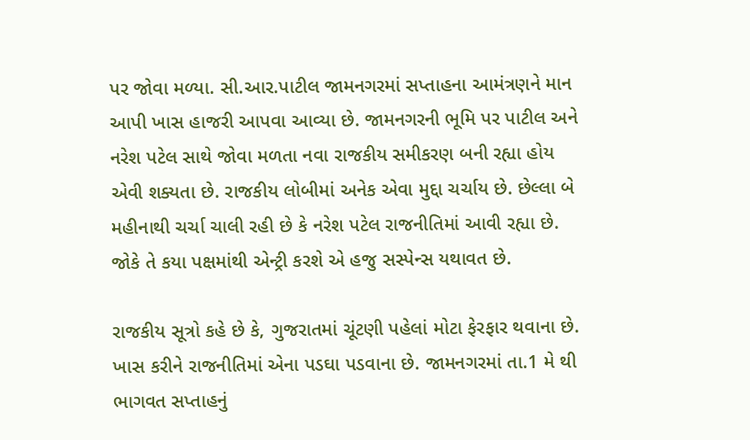પર જોવા મળ્યા. સી.આર.પાટીલ જામનગરમાં સપ્તાહના આમંત્રણને માન આપી ખાસ હાજરી આપવા આવ્યા છે. જામનગરની ભૂમિ પર પાટીલ અને નરેશ પટેલ સાથે જોવા મળતા નવા રાજકીય સમીકરણ બની રહ્યા હોય એવી શક્યતા છે. રાજકીય લોબીમાં અનેક એવા મુદ્દા ચર્ચાય છે. છેલ્લા બે મહીનાથી ચર્ચા ચાલી રહી છે કે નરેશ પટેલ રાજનીતિમાં આવી રહ્યા છે. જોકે તે કયા પક્ષમાંથી એન્ટ્રી કરશે એ હજુ સસ્પેન્સ યથાવત છે.

રાજકીય સૂત્રો કહે છે કે, ગુજરાતમાં ચૂંટણી પહેલાં મોટા ફેરફાર થવાના છે. ખાસ કરીને રાજનીતિમાં એના પડઘા પડવાના છે. જામનગરમાં તા.1 મે થી ભાગવત સપ્તાહનું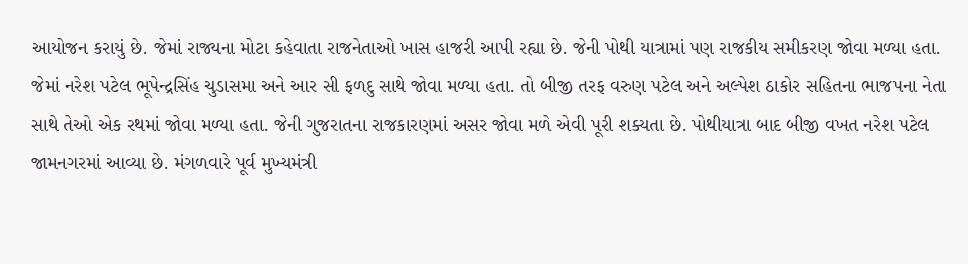આયોજન કરાયું છે. જેમાં રાજ્યના મોટા કહેવાતા રાજનેતાઓ ખાસ હાજરી આપી રહ્યા છે. જેની પોથી યાત્રામાં પણ રાજકીય સમીકરણ જોવા મળ્યા હતા. જેમાં નરેશ પટેલ ભૂપેન્દ્રસિંહ ચુડાસમા અને આર સી ફળદુ સાથે જોવા મળ્યા હતા. તો બીજી તરફ વરુણ પટેલ અને અલ્પેશ ઠાકોર સહિતના ભાજપના નેતા સાથે તેઓ એક રથમાં જોવા મળ્યા હતા. જેની ગુજરાતના રાજકારણમાં અસર જોવા મળે એવી પૂરી શક્યતા છે. પોથીયાત્રા બાદ બીજી વખત નરેશ પટેલ જામનગરમાં આવ્યા છે. મંગળવારે પૂર્વ મુખ્યમંત્રી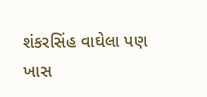શંકરસિંહ વાઘેલા પણ ખાસ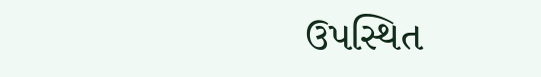ઉપસ્થિત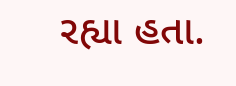રહ્યા હતા.